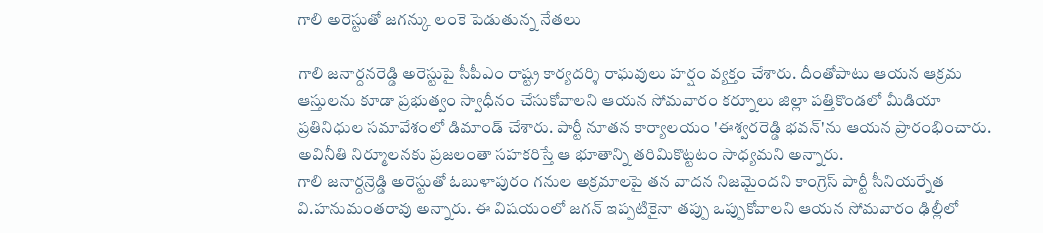గాలి అరెస్టుతో జగన్కు లంకె పెడుతున్న నేతలు

గాలి జనార్దనరెడ్డి అరెస్టుపై సీపీఎం రాష్ట్ర కార్యదర్శి రాఘవులు హర్షం వ్యక్తం చేశారు. దీంతోపాటు ఆయన ఆక్రమ ఆస్తులను కూడా ప్రభుత్వం స్వాధీనం చేసుకోవాలని ఆయన సోమవారం కర్నూలు జిల్లా పత్తికొండలో మీడియా ప్రతినిధుల సమావేశంలో డిమాండ్ చేశారు. పార్టీ నూతన కార్యాలయం 'ఈశ్వరరెడ్డి భవన్'ను ఆయన ప్రారంభించారు. అవినీతి నిర్మూలనకు ప్రజలంతా సహకరిస్తే ఆ భూతాన్ని తరిమికొట్టటం సాధ్యమని అన్నారు.
గాలి జనార్దన్రెడ్డి అరెస్టుతో ఓబుళాపురం గనుల అక్రమాలపై తన వాదన నిజమైందని కాంగ్రెస్ పార్టీ సీనియర్నేత వి.హనుమంతరావు అన్నారు. ఈ విషయంలో జగన్ ఇప్పటికైనా తప్పు ఒప్పుకోవాలని ఆయన సోమవారం ఢిల్లీలో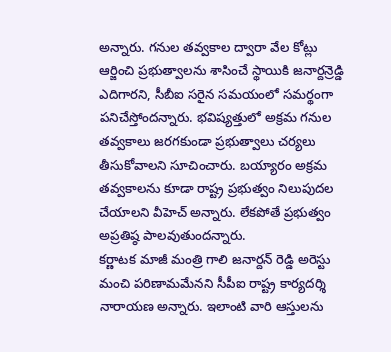అన్నారు. గనుల తవ్వకాల ద్వారా వేల కోట్లు ఆర్జించి ప్రభుత్వాలను శాసించే స్థాయికి జనార్దన్రెడ్డి ఎదిగారని, సీబీఐ సరైన సమయంలో సమర్థంగా పనిచేస్తోందన్నారు. భవిష్యత్తులో అక్రమ గనుల తవ్వకాలు జరగకుండా ప్రభుత్వాలు చర్యలు తీసుకోవాలని సూచించారు. బయ్యారం అక్రమ తవ్వకాలను కూడా రాష్ట్ర ప్రభుత్వం నిలుపుదల చేయాలని వీహెచ్ అన్నారు. లేకపోతే ప్రభుత్వం అప్రతిష్ఠ పాలవుతుందన్నారు.
కర్ణాటక మాజీ మంత్రి గాలి జనార్దన్ రెడ్డి అరెస్టు మంచి పరిణామమేనని సీపీఐ రాష్ట్ర కార్యదర్శి నారాయణ అన్నారు. ఇలాంటి వారి ఆస్తులను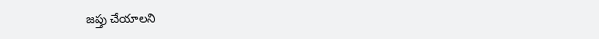జప్తు చేయాలని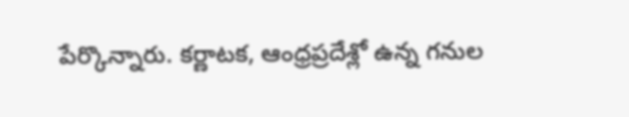పేర్కొన్నారు. కర్ణాటక, ఆంధ్రప్రదేశ్లో ఉన్న గనుల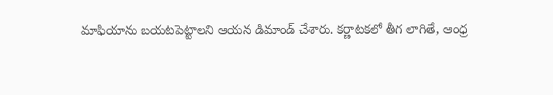మాఫియాను బయటపెట్టాలని ఆయన డిమాండ్ చేశారు. కర్ణాటకలో తీగ లాగితే, ఆంధ్ర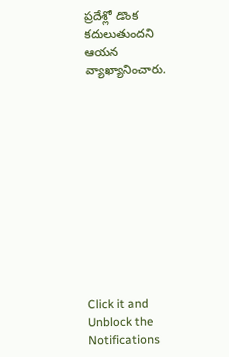ప్రదేశ్లో డొంక కదులుతుందని ఆయన వ్యాఖ్యానించారు.












Click it and Unblock the Notifications